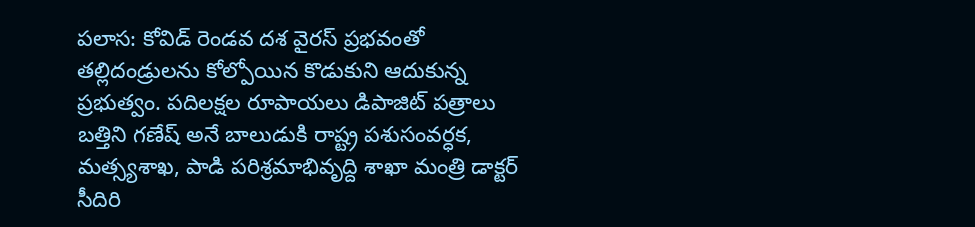పలాస: కోవిడ్ రెండవ దశ వైరస్ ప్రభవంతో తల్లిదండ్రులను కోల్పోయిన కొడుకుని ఆదుకున్న ప్రభుత్వం. పదిలక్షల రూపాయలు డిపాజిట్ పత్రాలు బత్తిని గణేష్ అనే బాలుడుకి రాష్ట్ర పశుసంవర్ధక, మత్స్యశాఖ, పాడి పరిశ్రమాభివృద్ది శాఖా మంత్రి డాక్టర్ సీదిరి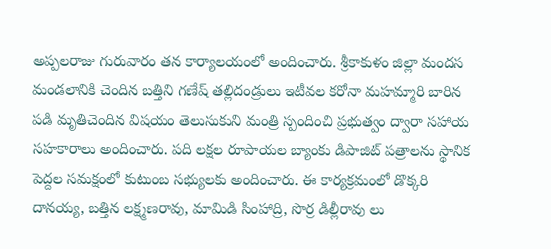అప్పలరాజు గురువారం తన కార్యాలయంలో అందించారు. శ్రీకాకుళం జిల్లా మందస మండలానికి చెందిన బత్తిని గణేష్ తల్లిదండ్రులు ఇటీవల కరోనా మహమ్మారి బారిన పడి మృతిచెందిన విషయం తెలుసుకుని మంత్రి స్పందించి ప్రభుత్వం ద్వారా సహాయ సహకారాలు అందించారు. పది లక్షల రూపాయల బ్యాంకు డిపాజిట్ పత్రాలను స్థానిక పెద్దల సమక్షంలో కుటుంబ సభ్యులకు అందించారు. ఈ కార్యక్రమంలో డొక్కరి దానయ్య, బత్తిన లక్ష్మణరావు, మామిడి సింహాద్రి, సొర్ర డిల్లీరావు లు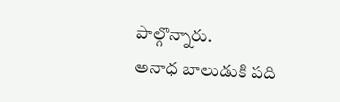పాల్గొన్నారు.
అనాధ బాలుడుకి పది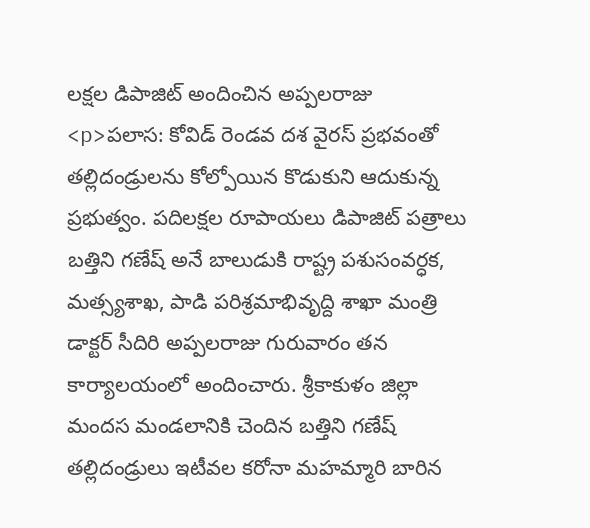లక్షల డిపాజిట్ అందించిన అప్పలరాజు
<p>పలాస: కోవిడ్ రెండవ దశ వైరస్ ప్రభవంతో తల్లిదండ్రులను కోల్పోయిన కొడుకుని ఆదుకున్న ప్రభుత్వం. పదిలక్షల రూపాయలు డిపాజిట్ పత్రాలు బత్తిని గణేష్ అనే బాలుడుకి రాష్ట్ర పశుసంవర్ధక, మత్స్యశాఖ, పాడి పరిశ్రమాభివృద్ది శాఖా మంత్రి డాక్టర్ సీదిరి అప్పలరాజు గురువారం తన కార్యాలయంలో అందించారు. శ్రీకాకుళం జిల్లా మందస మండలానికి చెందిన బత్తిని గణేష్ తల్లిదండ్రులు ఇటీవల కరోనా మహమ్మారి బారిన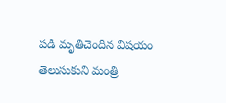పడి మృతిచెందిన విషయం తెలుసుకుని మంత్రి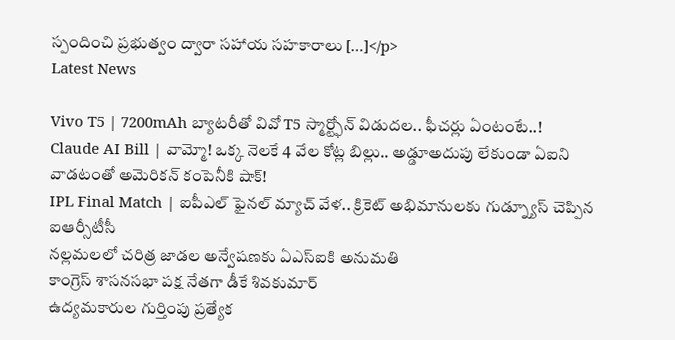స్పందించి ప్రభుత్వం ద్వారా సహాయ సహకారాలు […]</p>
Latest News

Vivo T5 | 7200mAh బ్యాటరీతో వివో T5 స్మార్ట్ఫోన్ విడుదల.. ఫీచర్లు ఏంటంటే..!
Claude AI Bill | వామ్మో! ఒక్క నెలకే 4 వేల కోట్ల బిల్లు.. అడ్డూఅదుపు లేకుండా ఏఐని వాడటంతో అమెరికన్ కంపెనీకి షాక్!
IPL Final Match | ఐపీఎల్ ఫైనల్ మ్యాచ్ వేళ.. క్రికెట్ అభిమానులకు గుడ్న్యూస్ చెప్పిన ఐఆర్సీటీసీ
నల్లమలలో చరిత్ర జాడల అన్వేషణకు ఏఎస్ఐకి అనుమతి
కాంగ్రెస్ శాసనసభా పక్ష నేతగా డీకే శివకుమార్
ఉద్యమకారుల గుర్తింపు ప్రత్యేక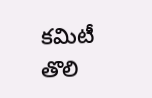కమిటీ తొలి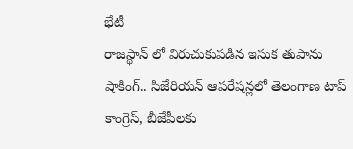భేటీ
రాజస్థాన్ లో విరుచుకుపడిన ఇసుక తుపాను
షాకింగ్.. సిజేరియన్ ఆపరేషన్లలో తెలంగాణ టాప్
కాంగ్రెస్, బీజేపీలకు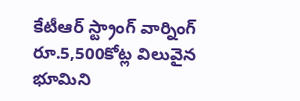కేటీఆర్ స్ట్రాంగ్ వార్నింగ్
రూ.5,500కోట్ల విలువైన భూమిని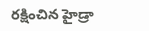రక్షించిన హైడ్రా